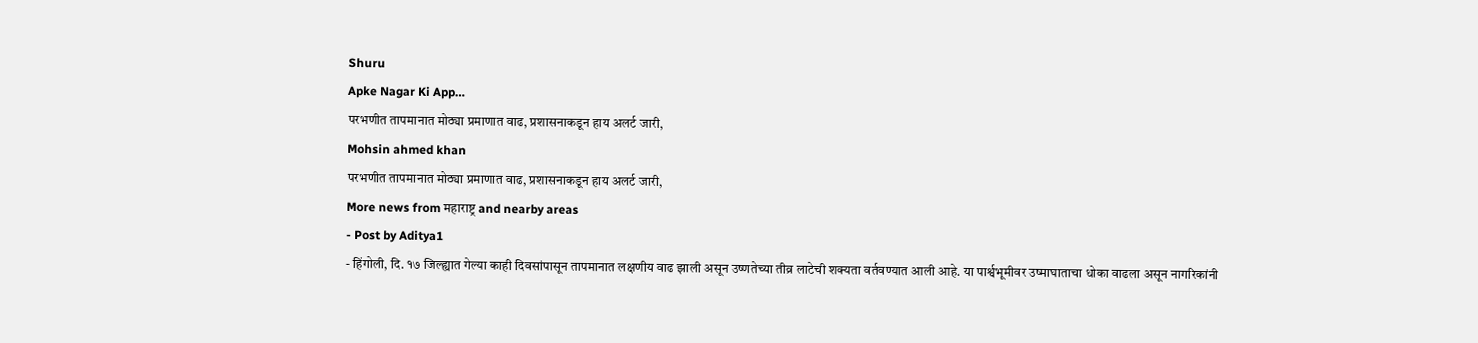Shuru
Apke Nagar Ki App…
परभणीत तापमानात मोठ्या प्रमाणात वाढ, प्रशासनाकडून हाय अलर्ट जारी,
Mohsin ahmed khan
परभणीत तापमानात मोठ्या प्रमाणात वाढ, प्रशासनाकडून हाय अलर्ट जारी,
More news from महाराष्ट्र and nearby areas
- Post by Aditya1
- हिंगोली, दि. १७ जिल्ह्यात गेल्या काही दिवसांपासून तापमानात लक्षणीय वाढ झाली असून उष्णतेच्या तीव्र लाटेची शक्यता वर्तवण्यात आली आहे. या पार्श्वभूमीवर उष्माघाताचा धोका वाढला असून नागरिकांनी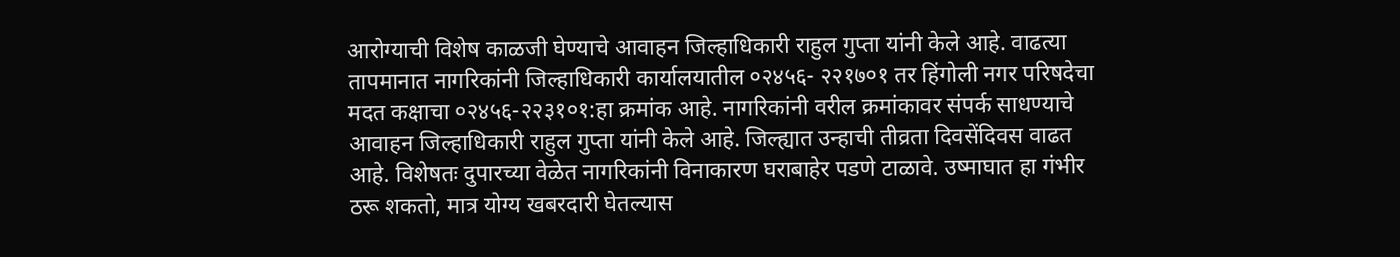आरोग्याची विशेष काळजी घेण्याचे आवाहन जिल्हाधिकारी राहुल गुप्ता यांनी केले आहे. वाढत्या तापमानात नागरिकांनी जिल्हाधिकारी कार्यालयातील ०२४५६- २२१७०१ तर हिंगोली नगर परिषदेचा मदत कक्षाचा ०२४५६-२२३१०१:हा क्रमांक आहे. नागरिकांनी वरील क्रमांकावर संपर्क साधण्याचे आवाहन जिल्हाधिकारी राहुल गुप्ता यांनी केले आहे. जिल्ह्यात उन्हाची तीव्रता दिवसेंदिवस वाढत आहे. विशेषतः दुपारच्या वेळेत नागरिकांनी विनाकारण घराबाहेर पडणे टाळावे. उष्माघात हा गंभीर ठरू शकतो, मात्र योग्य खबरदारी घेतल्यास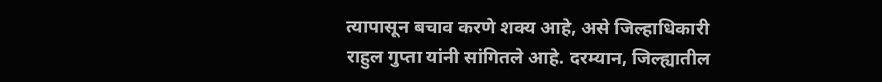त्यापासून बचाव करणे शक्य आहे, असे जिल्हाधिकारी राहुल गुप्ता यांनी सांगितले आहे. दरम्यान, जिल्ह्यातील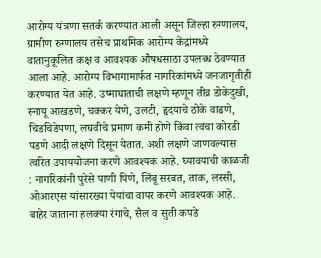आरोग्य यंत्रणा सतर्क करण्यात आली असून जिल्हा रुग्णालय, ग्रामीण रुग्णालय तसेच प्राथमिक आरोग्य केंद्रांमध्ये वातानुकूलित कक्ष व आवश्यक औषधसाठा उपलब्ध ठेवण्यात आला आहे. आरोग्य विभागामार्फत नागरिकांमध्ये जनजागृतीही करण्यात येत आहे. उष्माघाताची लक्षणे म्हणून तीव्र डोकेदुखी, स्नायू आखडणे, चक्कर येणे, उलटी, हृदयाचे ठोके वाढणे, चिडचिडेपणा, लघवीचे प्रमाण कमी होणे किंवा त्वचा कोरडी पडणे आदी लक्षणे दिसून येतात. अशी लक्षणे जाणवल्यास त्वरित उपाययोजना करणे आवश्यक आहे. घ्यावयाची काळजी : नागरिकांनी पुरेसे पाणी पिणे, लिंबू सरबत, ताक, लस्सी, ओआरएस यांसारख्या पेयांचा वापर करणे आवश्यक आहे. बाहेर जाताना हलक्या रंगाचे, सैल व सुती कपडे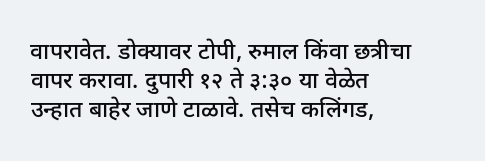वापरावेत. डोक्यावर टोपी, रुमाल किंवा छत्रीचा वापर करावा. दुपारी १२ ते ३:३० या वेळेत उन्हात बाहेर जाणे टाळावे. तसेच कलिंगड,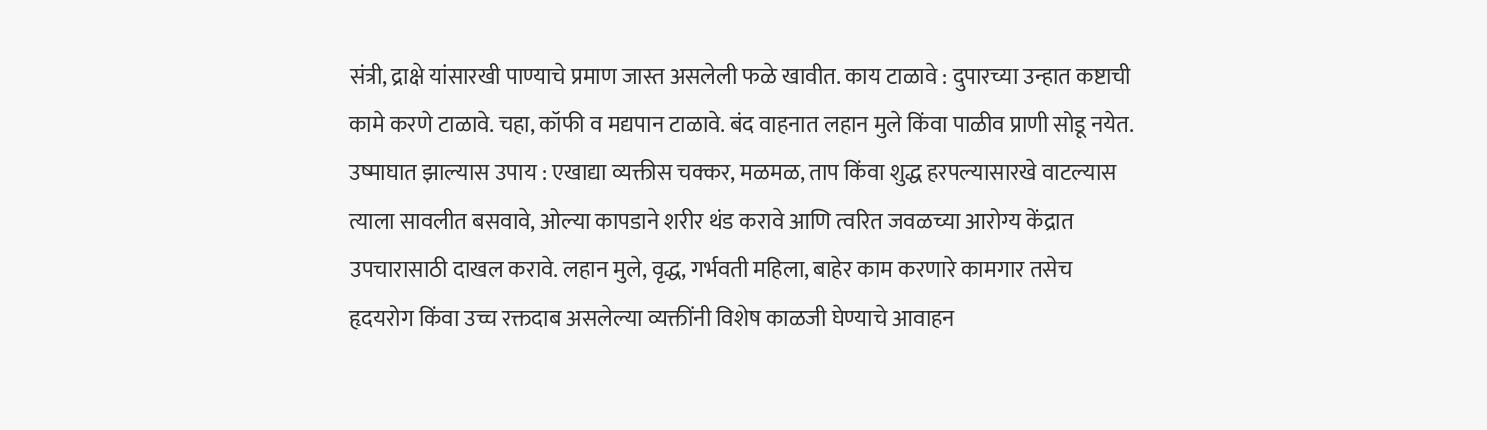संत्री, द्राक्षे यांसारखी पाण्याचे प्रमाण जास्त असलेली फळे खावीत. काय टाळावे : दुपारच्या उन्हात कष्टाची कामे करणे टाळावे. चहा, कॉफी व मद्यपान टाळावे. बंद वाहनात लहान मुले किंवा पाळीव प्राणी सोडू नयेत. उष्माघात झाल्यास उपाय : एखाद्या व्यक्तीस चक्कर, मळमळ, ताप किंवा शुद्ध हरपल्यासारखे वाटल्यास त्याला सावलीत बसवावे, ओल्या कापडाने शरीर थंड करावे आणि त्वरित जवळच्या आरोग्य केंद्रात उपचारासाठी दाखल करावे. लहान मुले, वृद्ध, गर्भवती महिला, बाहेर काम करणारे कामगार तसेच हृदयरोग किंवा उच्च रक्तदाब असलेल्या व्यक्तींनी विशेष काळजी घेण्याचे आवाहन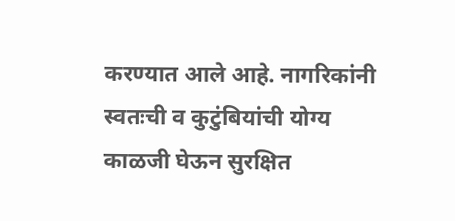करण्यात आले आहे. नागरिकांनी स्वतःची व कुटुंबियांची योग्य काळजी घेऊन सुरक्षित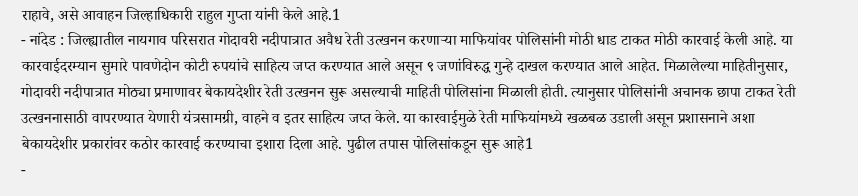राहावे, असे आवाहन जिल्हाधिकारी राहुल गुप्ता यांनी केले आहे.1
- नांदेड : जिल्ह्यातील नायगाव परिसरात गोदावरी नदीपात्रात अवैध रेती उत्खनन करणाऱ्या माफियांवर पोलिसांनी मोठी धाड टाकत मोठी कारवाई केली आहे. या कारवाईदरम्यान सुमारे पावणेदोन कोटी रुपयांचे साहित्य जप्त करण्यात आले असून ९ जणांविरुद्ध गुन्हे दाखल करण्यात आले आहेत. मिळालेल्या माहितीनुसार, गोदावरी नदीपात्रात मोठ्या प्रमाणावर बेकायदेशीर रेती उत्खनन सुरू असल्याची माहिती पोलिसांना मिळाली होती. त्यानुसार पोलिसांनी अचानक छापा टाकत रेती उत्खननासाठी वापरण्यात येणारी यंत्रसामग्री, वाहने व इतर साहित्य जप्त केले. या कारवाईमुळे रेती माफियांमध्ये खळबळ उडाली असून प्रशासनाने अशा बेकायदेशीर प्रकारांवर कठोर कारवाई करण्याचा इशारा दिला आहे. पुढील तपास पोलिसांकडून सुरू आहे1
-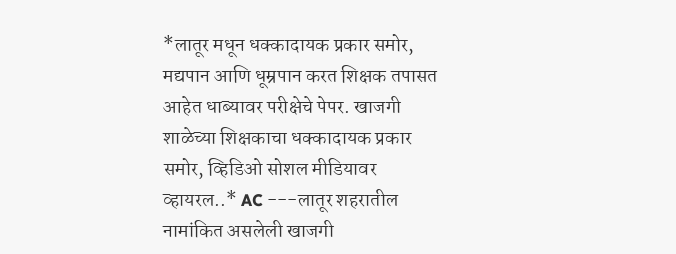*लातूर मधून धक्कादायक प्रकार समोर, मद्यपान आणि धूम्रपान करत शिक्षक तपासत आहेत धाब्यावर परीक्षेचे पेपर. खाजगी शाळेच्या शिक्षकाचा धक्कादायक प्रकार समोर, व्हिडिओ सोशल मीडियावर व्हायरल..* AC ---लातूर शहरातील नामांकित असलेली खाजगी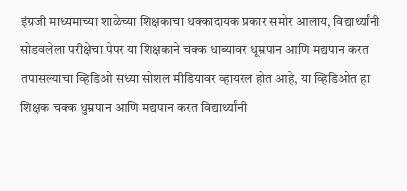इंग्रजी माध्यमाच्या शाळेच्या शिक्षकाचा धक्कादायक प्रकार समोर आलाय, विद्यार्थ्यांनी सोडवलेला परीक्षेचा पेपर या शिक्षकाने चक्क धाब्यावर धूम्रपान आणि मद्यपान करत तपासल्याचा व्हिडिओ सध्या सोशल मीडियावर व्हायरल होत आहे, या व्हिडिओत हा शिक्षक चक्क धुम्रपान आणि मद्यपान करत विद्यार्थ्यांनी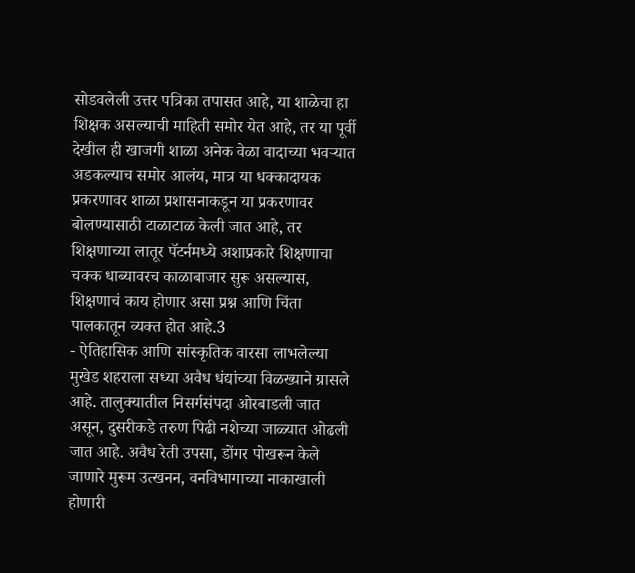सोडवलेली उत्तर पत्रिका तपासत आहे, या शाळेचा हा शिक्षक असल्याची माहिती समोर येत आहे, तर या पूर्वी देखील ही खाजगी शाळा अनेक वेळा वादाच्या भवऱ्यात अडकल्याच समोर आलंय, मात्र या धक्कादायक प्रकरणावर शाळा प्रशासनाकडून या प्रकरणावर बोलण्यासाठी टाळाटाळ केली जात आहे, तर शिक्षणाच्या लातूर पॅटर्नमध्ये अशाप्रकारे शिक्षणाचा चक्क धाब्यावरच काळाबाजार सुरू असल्यास, शिक्षणाचं काय होणार असा प्रश्न आणि चिंता पालकातून व्यक्त होत आहे.3
- ऐतिहासिक आणि सांस्कृतिक वारसा लाभलेल्या मुखेड शहराला सध्या अवैध धंद्यांच्या विळख्याने ग्रासले आहे. तालुक्यातील निसर्गसंपदा ओरबाडली जात असून, दुसरीकडे तरुण पिढी नशेच्या जाळ्यात ओढली जात आहे. अवैध रेती उपसा, डोंगर पोखरून केले जाणारे मुरूम उत्खनन, वनविभागाच्या नाकाखाली होणारी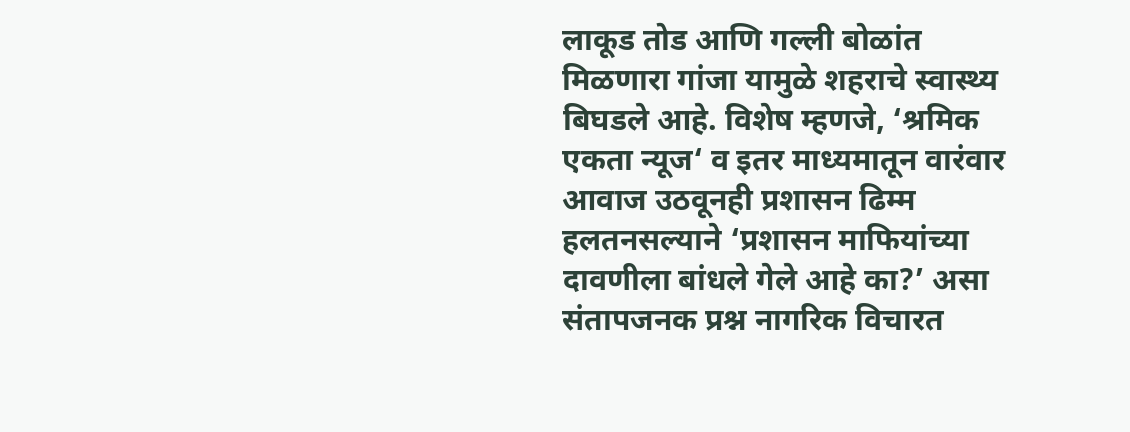लाकूड तोड आणि गल्ली बोळांत मिळणारा गांजा यामुळे शहराचे स्वास्थ्य बिघडले आहे. विशेष म्हणजे, ‘श्रमिक एकता न्यूज‘ व इतर माध्यमातून वारंवार आवाज उठवूनही प्रशासन ढिम्म हलतनसल्याने ‘प्रशासन माफियांच्या दावणीला बांधले गेले आहे का?’ असा संतापजनक प्रश्न नागरिक विचारत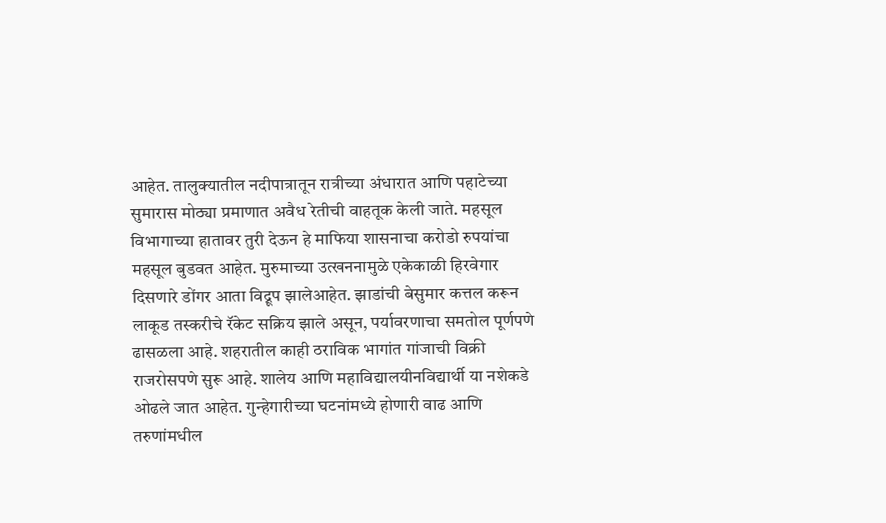आहेत. तालुक्यातील नदीपात्रातून रात्रीच्या अंधारात आणि पहाटेच्या सुमारास मोठ्या प्रमाणात अवैध रेतीची वाहतूक केली जाते. महसूल विभागाच्या हातावर तुरी देऊन हे माफिया शासनाचा करोडो रुपयांचा महसूल बुडवत आहेत. मुरुमाच्या उत्खननामुळे एकेकाळी हिरवेगार दिसणारे डोंगर आता विद्रूप झालेआहेत. झाडांची बेसुमार कत्तल करून लाकूड तस्करीचे रॅकेट सक्रिय झाले असून, पर्यावरणाचा समतोल पूर्णपणे ढासळला आहे. शहरातील काही ठराविक भागांत गांजाची विक्री राजरोसपणे सुरू आहे. शालेय आणि महाविद्यालयीनविद्यार्थी या नशेकडे ओढले जात आहेत. गुन्हेगारीच्या घटनांमध्ये होणारी वाढ आणि तरुणांमधील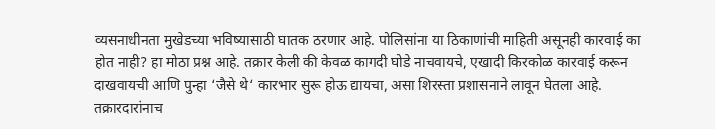व्यसनाधीनता मुखेडच्या भविष्यासाठी घातक ठरणार आहे. पोलिसांना या ठिकाणांची माहिती असूनही कारवाई का होत नाही? हा मोठा प्रश्न आहे. तक्रार केली की केवळ कागदी घोडे नाचवायचे, एखादी किरकोळ कारवाई करून दाखवायची आणि पुन्हा ‘जैसे थे‘ कारभार सुरू होऊ द्यायचा, असा शिरस्ता प्रशासनाने लावून घेतला आहे. तक्रारदारांनाच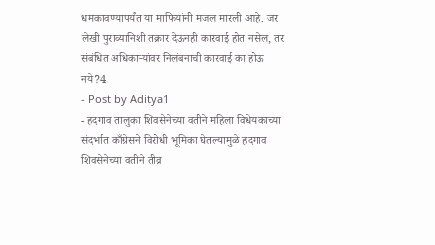धमकावण्यापर्यंत या माफियांनी मजल मारली आहे. जर लेखी पुराव्यानिशी तक्रार देऊनही कारवाई होत नसेल, तर संबंधित अधिकाऱ्यांवर निलंबनाची कारवाई का होऊ नये?4
- Post by Aditya1
- हदगाव तालुका शिवसेनेच्या वतीने महिला विधेयकाच्या संदर्भात काँग्रेसने विरोधी भूमिका घेतल्यामुळे हदगाव शिवसेनेच्या वतीने तीव्र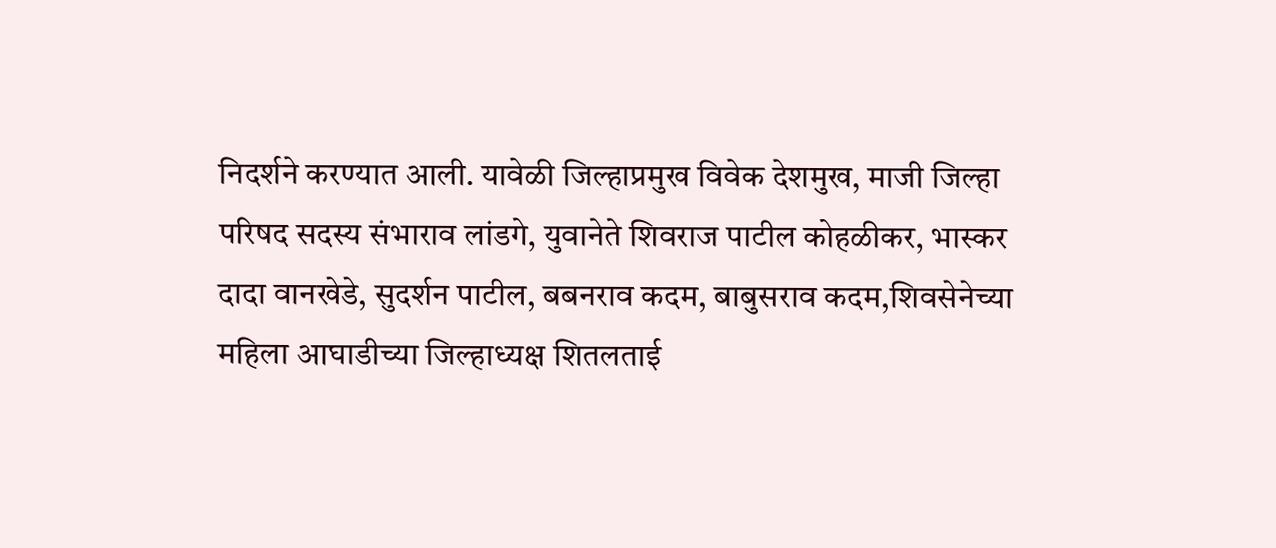निदर्शने करण्यात आली. यावेळी जिल्हाप्रमुख विवेक देशमुख, माजी जिल्हा परिषद सदस्य संभाराव लांडगे, युवानेते शिवराज पाटील कोहळीकर, भास्कर दादा वानखेडे, सुदर्शन पाटील, बबनराव कदम, बाबुसराव कदम,शिवसेनेच्या महिला आघाडीच्या जिल्हाध्यक्ष शितलताई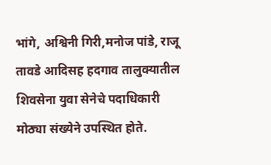भांगे, अश्विनी गिरी,मनोज पांडे, राजू तावडे आदिसह हदगाव तालुक्यातील शिवसेना युवा सेनेचे पदाधिकारी मोठ्या संख्येने उपस्थित होते.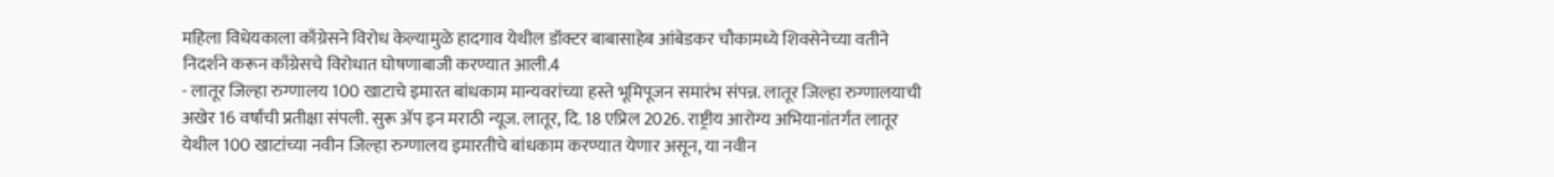महिला विधेयकाला काँग्रेसने विरोध केल्यामुळे हादगाव येथील डॉक्टर बाबासाहेब आंबेडकर चौकामध्ये शिवसेनेच्या वतीने निदर्शने करून काँग्रेसचे विरोधात घोषणाबाजी करण्यात आली.4
- लातूर जिल्हा रुग्णालय 100 खाटाचे इमारत बांधकाम मान्यवरांच्या हस्ते भूमिपूजन समारंभ संपन्न. लातूर जिल्हा रुग्णालयाची अखेर 16 वर्षांची प्रतीक्षा संपली. सुरू ॲप इन मराठी न्यूज. लातूर, दि. 18 एप्रिल 2026. राष्ट्रीय आरोग्य अभियानांतर्गत लातूर येथील 100 खाटांच्या नवीन जिल्हा रुग्णालय इमारतीचे बांधकाम करण्यात येणार असून, या नवीन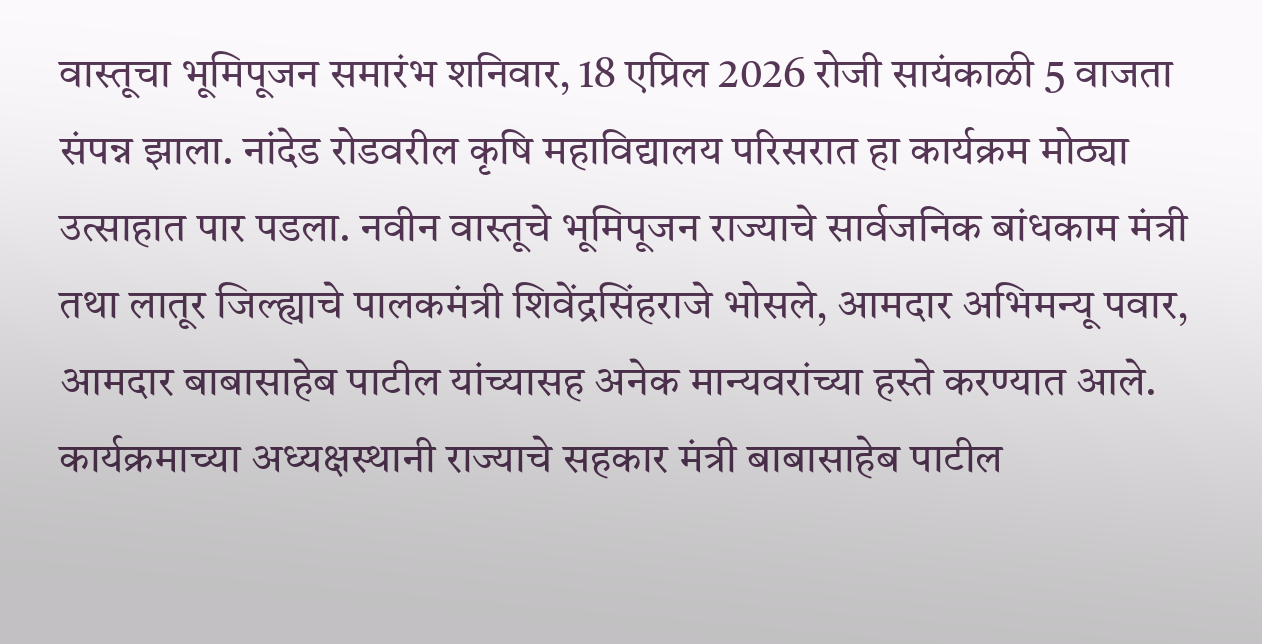वास्तूचा भूमिपूजन समारंभ शनिवार, 18 एप्रिल 2026 रोजी सायंकाळी 5 वाजता संपन्न झाला. नांदेड रोडवरील कृषि महाविद्यालय परिसरात हा कार्यक्रम मोठ्या उत्साहात पार पडला. नवीन वास्तूचे भूमिपूजन राज्याचे सार्वजनिक बांधकाम मंत्री तथा लातूर जिल्ह्याचे पालकमंत्री शिवेंद्रसिंहराजे भोसले, आमदार अभिमन्यू पवार, आमदार बाबासाहेब पाटील यांच्यासह अनेक मान्यवरांच्या हस्ते करण्यात आले. कार्यक्रमाच्या अध्यक्षस्थानी राज्याचे सहकार मंत्री बाबासाहेब पाटील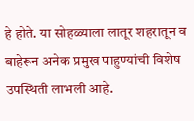हे होते. या सोहळ्याला लातूर शहरातून व बाहेरून अनेक प्रमुख पाहुण्यांची विशेष उपस्थिती लाभली आहे.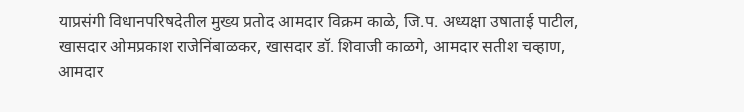याप्रसंगी विधानपरिषदेतील मुख्य प्रतोद आमदार विक्रम काळे, जि.प. अध्यक्षा उषाताई पाटील, खासदार ओमप्रकाश राजेनिंबाळकर, खासदार डॉ. शिवाजी काळगे, आमदार सतीश चव्हाण, आमदार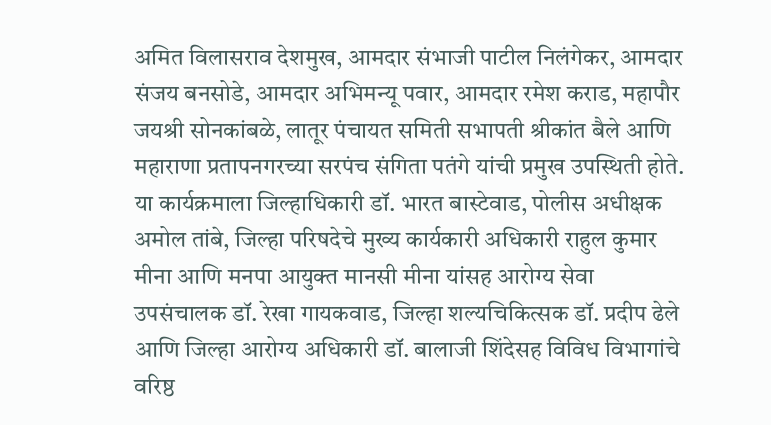अमित विलासराव देशमुख, आमदार संभाजी पाटील निलंगेकर, आमदार संजय बनसोडे, आमदार अभिमन्यू पवार, आमदार रमेश कराड, महापौर जयश्री सोनकांबळे, लातूर पंचायत समिती सभापती श्रीकांत बैले आणि महाराणा प्रतापनगरच्या सरपंच संगिता पतंगे यांची प्रमुख उपस्थिती होते. या कार्यक्रमाला जिल्हाधिकारी डॉ. भारत बास्टेवाड, पोलीस अधीक्षक अमोल तांबे, जिल्हा परिषदेचे मुख्य कार्यकारी अधिकारी राहुल कुमार मीना आणि मनपा आयुक्त मानसी मीना यांसह आरोग्य सेवा उपसंचालक डॉ. रेखा गायकवाड, जिल्हा शल्यचिकित्सक डॉ. प्रदीप ढेले आणि जिल्हा आरोग्य अधिकारी डॉ. बालाजी शिंदेसह विविध विभागांचे वरिष्ठ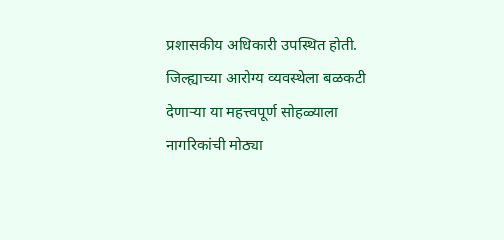प्रशासकीय अधिकारी उपस्थित होती. जिल्ह्याच्या आरोग्य व्यवस्थेला बळकटी देणाऱ्या या महत्त्वपूर्ण सोहळ्याला नागरिकांची मोठ्या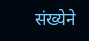संख्येने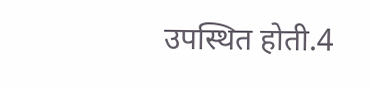उपस्थित होती.4